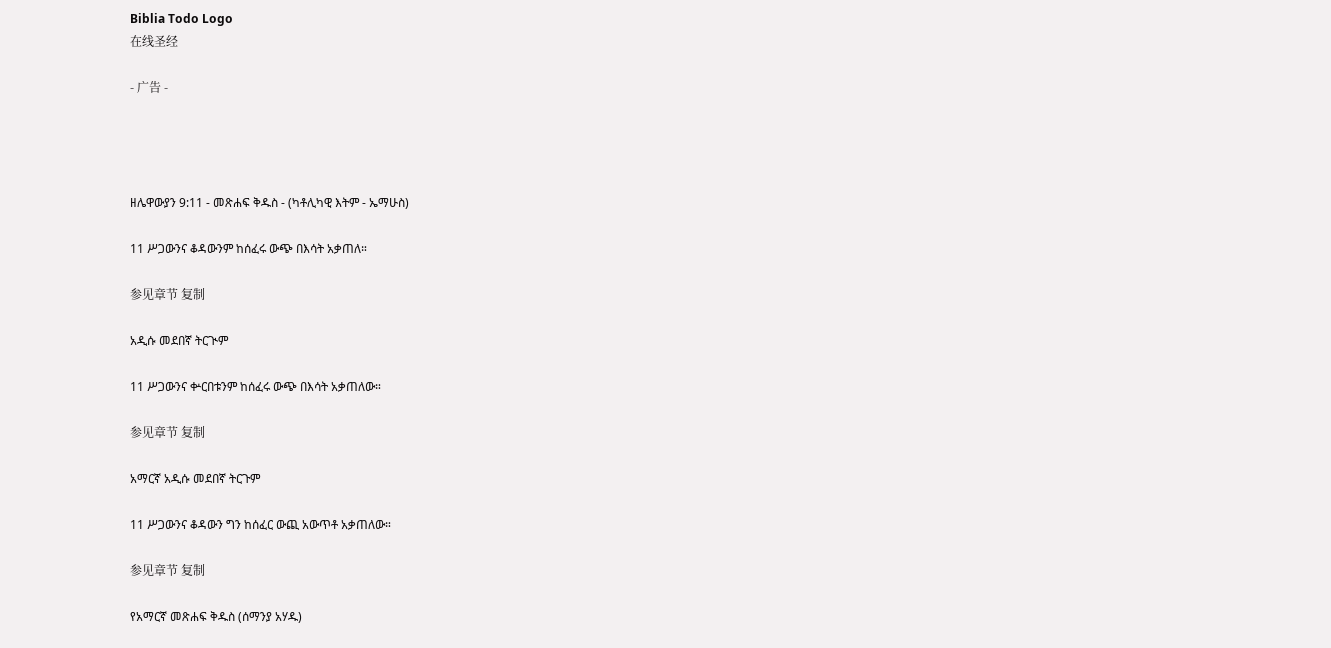Biblia Todo Logo
在线圣经

- 广告 -




ዘሌዋውያን 9:11 - መጽሐፍ ቅዱስ - (ካቶሊካዊ እትም - ኤማሁስ)

11 ሥጋውንና ቆዳውንም ከሰፈሩ ውጭ በእሳት አቃጠለ።

参见章节 复制

አዲሱ መደበኛ ትርጒም

11 ሥጋውንና ቍርበቱንም ከሰፈሩ ውጭ በእሳት አቃጠለው።

参见章节 复制

አማርኛ አዲሱ መደበኛ ትርጉም

11 ሥጋውንና ቆዳውን ግን ከሰፈር ውጪ አውጥቶ አቃጠለው።

参见章节 复制

የአማርኛ መጽሐፍ ቅዱስ (ሰማንያ አሃዱ)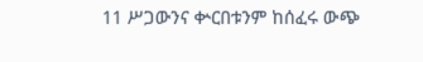11 ሥጋውንና ቍርበቱንም ከሰፈሩ ውጭ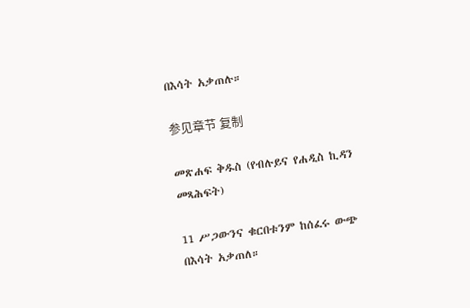በእሳት አቃጠሉ።

参见章节 复制

መጽሐፍ ቅዱስ (የብሉይና የሐዲስ ኪዳን መጻሕፍት)

11 ሥጋውንና ቁርበቱንም ከሰፈሩ ውጭ በእሳት አቃጠለ።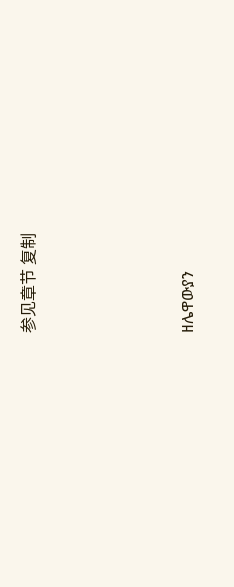参见章节 复制




ዘሌዋውያን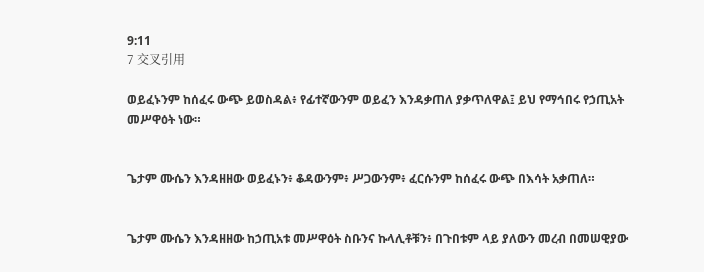9:11
7 交叉引用

ወይፈኑንም ከሰፈሩ ውጭ ይወስዳል፥ የፊተኛውንም ወይፈን እንዳቃጠለ ያቃጥለዋል፤ ይህ የማኅበሩ የኃጢአት መሥዋዕት ነው።


ጌታም ሙሴን እንዳዘዘው ወይፈኑን፥ ቆዳውንም፥ ሥጋውንም፥ ፈርሱንም ከሰፈሩ ውጭ በእሳት አቃጠለ።


ጌታም ሙሴን እንዳዘዘው ከኃጢአቱ መሥዋዕት ስቡንና ኩላሊቶቹን፥ በጉበቱም ላይ ያለውን መረብ በመሠዊያው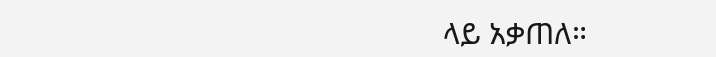ላይ አቃጠለ።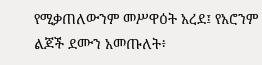የሚቃጠለውንም መሥዋዕት አረደ፤ የአሮንም ልጆች ደሙን አመጡለት፥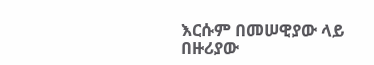እርሱም በመሠዊያው ላይ በዙሪያው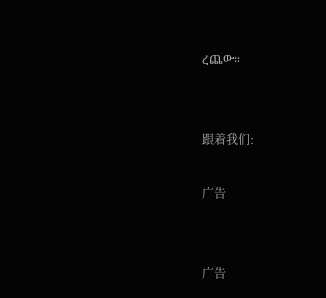ረጨው።


跟着我们:

广告


广告